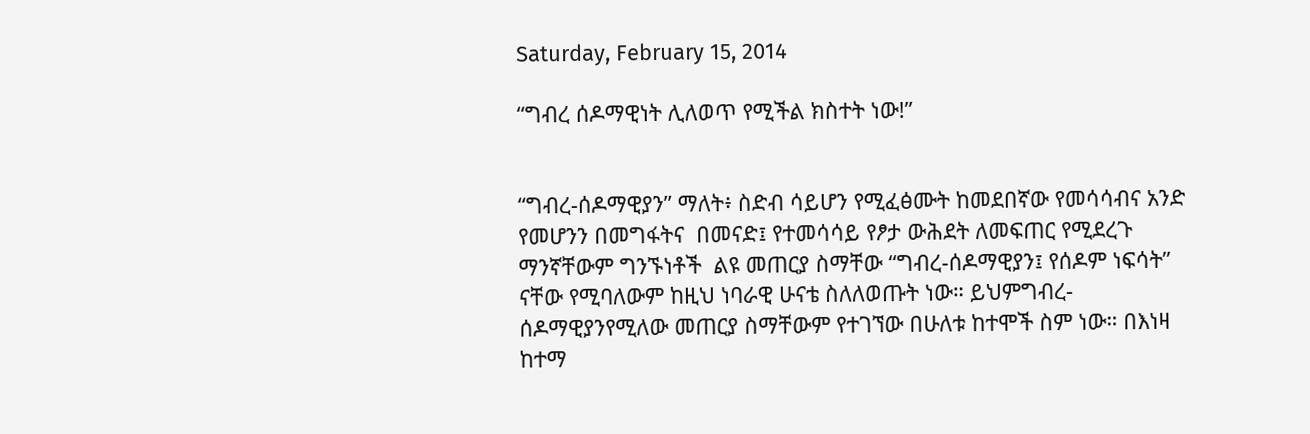Saturday, February 15, 2014

“ግብረ ሰዶማዊነት ሊለወጥ የሚችል ክስተት ነው!”


“ግብረ-ሰዶማዊያን” ማለት፥ ስድብ ሳይሆን የሚፈፅሙት ከመደበኛው የመሳሳብና አንድ የመሆንን በመግፋትና  በመናድ፤ የተመሳሳይ የፆታ ውሕደት ለመፍጠር የሚደረጉ ማንኛቸውም ግንኙነቶች  ልዩ መጠርያ ስማቸው “ግብረ-ሰዶማዊያን፤ የሰዶም ነፍሳት” ናቸው የሚባለውም ከዚህ ነባራዊ ሁናቴ ስለለወጡት ነው። ይህምግብረ-ሰዶማዊያንየሚለው መጠርያ ስማቸውም የተገኘው በሁለቱ ከተሞች ስም ነው። በእነዛ ከተማ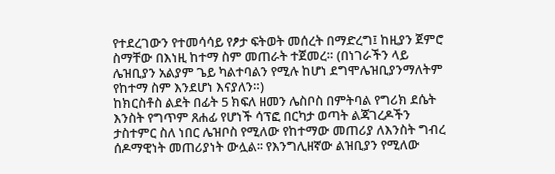የተደረገውን የተመሳሳይ የፆታ ፍትወት መሰረት በማድረግ፤ ከዚያን ጀምሮ  ስማቸው በእነዚ ከተማ ስም መጠራት ተጀመረ። (በነገራችን ላይ ሌዝቢያን አልያም ጌይ ካልተባልን የሚሉ ከሆነ ደግሞሌዝቢያንማለትም የከተማ ስም እንደሆነ እናያለን።)
ከክርስቶስ ልደት በፊት 5 ክፍለ ዘመን ሌስቦስ በምትባል የግሪክ ደሴት እንስት የግጥም ጸሐፊ የሆነች ሳፕፎ በርካታ ወጣት ልጃገረዶችን ታስተምር ስለ ነበር ሌዝቦስ የሚለው የከተማው መጠሪያ ለእንስት ግብረ ሰዶማዊነት መጠሪያነት ውሏል፡፡ የእንግሊዘኛው ልዝቢያን የሚለው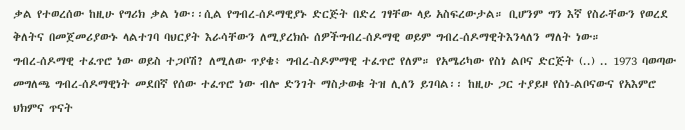ቃል የተወረሰው ከዚሁ የግሪክ ቃል ነው፡፡ሲል የግብረ-ሰዶማዊያኑ ድርጅት በድረ ገፃቸው ላይ አስፍረውታል። ቢሆንም ግን እኛ የስራቸውን የወረደ ቅለትና በመጀመሪያውኑ ላልተገባ ባህርያት እራሳቸውን ለሚያረክሱ ሰዎችግብረ-ሰዶማዊ ወይም ግብረ-ሰዶማዊትእንላለን ማለት ነው።
ግብረ-ሰዶማዊ ተፈጥሮ ነው ወይስ ተጋቦሽ? ለሚለው ጥያቄ፥ ግብረ-ስዶምማዊ ተፈጥሮ የለም። የአሜሪካው የስነ ልቦና ድርጅት (..) .. 1973 ባወጣው መግለጫ ግብረ-ሰዶማዊነት መደበኛ የሰው ተፈጥሮ ነው ብሎ ድንገት ማስታወቁ ትዝ ሊለን ይገባል፡፡ ከዚሁ ጋር ተያይዞ የስነ-ልቦናውና የአእምሮ ህክምና ጥናት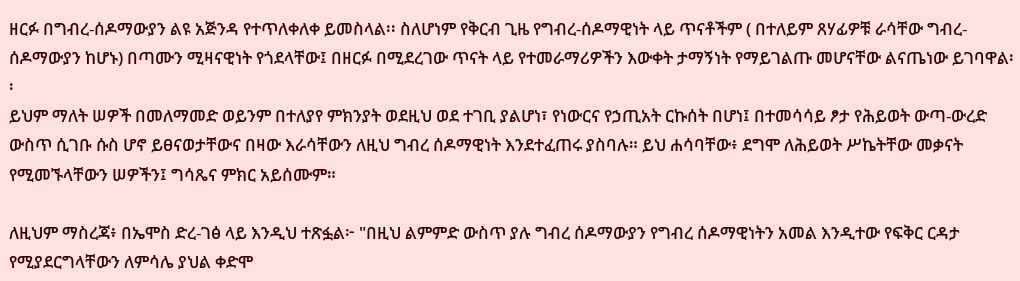ዘርፉ በግብረ-ሰዶማውያን ልዩ አጅንዳ የተጥለቀለቀ ይመስላል፡፡ ስለሆነም የቅርብ ጊዜ የግብረ-ሰዶማዊነት ላይ ጥናቶችም ( በተለይም ጸሃፊዎቹ ራሳቸው ግብረ-ሰዶማውያን ከሆኑ) በጣሙን ሚዛናዊነት የጎደላቸው፤ በዘርፉ በሚደረገው ጥናት ላይ የተመራማሪዎችን እውቀት ታማኝነት የማይገልጡ መሆናቸው ልናጤነው ይገባዋል፡፡
ይህም ማለት ሠዎች በመለማመድ ወይንም በተለያየ ምክንያት ወደዚህ ወደ ተገቢ ያልሆነ፣ የነውርና የኃጢአት ርኩሰት በሆነ፤ በተመሳሳይ ፆታ የሕይወት ውጣ-ውረድ ውስጥ ሲገቡ ሱስ ሆኖ ይፀናወታቸውና በዛው እራሳቸውን ለዚህ ግብረ ሰዶማዊነት እንደተፈጠሩ ያስባሉ። ይህ ሐሳባቸው፥ ደግሞ ለሕይወት ሥኬትቸው መቃናት የሚመኙላቸውን ሠዎችን፤ ግሳጼና ምክር አይሰሙም።

ለዚህም ማስረጃ፥ በኤሞስ ድረ-ገፅ ላይ እንዲህ ተጽፏል፦ "በዚህ ልምምድ ውስጥ ያሉ ግብረ ሰዶማውያን የግብረ ሰዶማዊነትን አመል እንዲተው የፍቅር ርዳታ የሚያደርግላቸውን ለምሳሌ ያህል ቀድሞ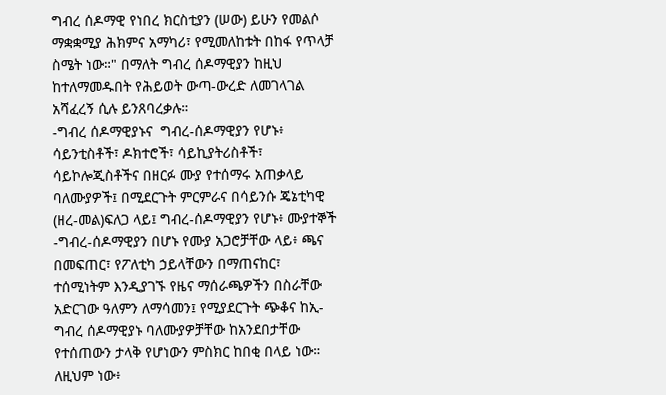ግብረ ሰዶማዊ የነበረ ክርስቲያን (ሠው) ይሁን የመልሶ ማቋቋሚያ ሕክምና አማካሪ፣ የሚመለከቱት በከፋ የጥላቻ ስሜት ነው።" በማለት ግብረ ሰዶማዊያን ከዚህ ከተለማመዱበት የሕይወት ውጣ-ውረድ ለመገላገል አሻፈረኝ ሲሉ ይንጸባረቃሉ።
-ግብረ ሰዶማዊያኑና  ግብረ-ሰዶማዊያን የሆኑ፥ ሳይንቲስቶች፣ ዶክተሮች፣ ሳይኪያትሪስቶች፣ ሳይኮሎጂስቶችና በዘርፉ ሙያ የተሰማሩ አጠቃላይ ባለሙያዎች፤ በሚደርጉት ምርምራና በሳይንሱ ጄኔቲካዊ (ዘረ-መል)ፍለጋ ላይ፤ ግብረ-ሰዶማዊያን የሆኑ፥ ሙያተኞች -ግብረ-ሰዶማዊያን በሆኑ የሙያ አጋሮቻቸው ላይ፥ ጫና በመፍጠር፣ የፖለቲካ ኃይላቸውን በማጠናከር፣ ተሰሚነትም እንዲያገኙ የዜና ማሰራጫዎችን በስራቸው አድርገው ዓለምን ለማሳመን፤ የሚያደርጉት ጭቆና ከኢ-ግብረ ሰዶማዊያኑ ባለሙያዎቻቸው ከአንደበታቸው የተሰጠውን ታላቅ የሆነውን ምስክር ከበቂ በላይ ነው።
ለዚህም ነው፥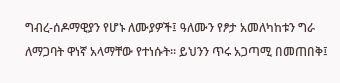ግብረ-ሰዶማዊያን የሆኑ ለሙያዎች፤ ዓለሙን የፆታ አመለካከቱን ግራ ለማጋባት ዋነኛ አላማቸው የተነሱት። ይህንን ጥሩ አጋጣሚ በመጠበቅ፤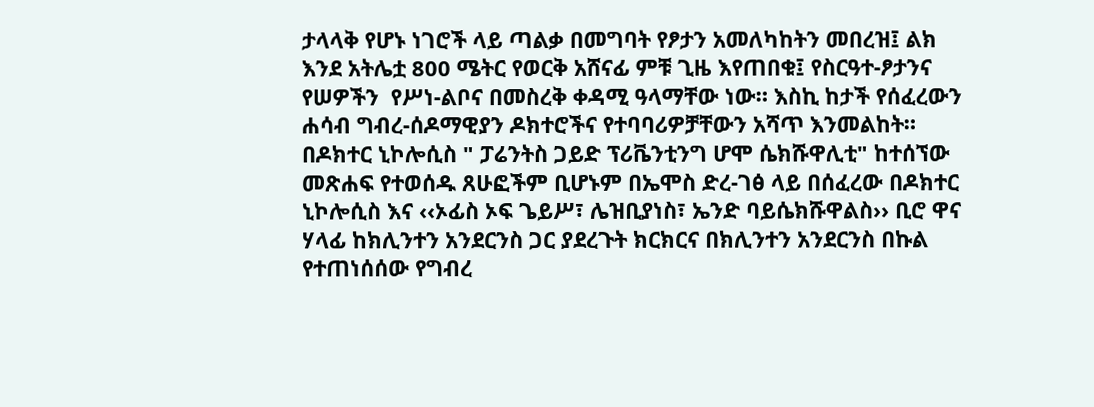ታላላቅ የሆኑ ነገሮች ላይ ጣልቃ በመግባት የፆታን አመለካከትን መበረዝ፤ ልክ እንደ አትሌቷ 800 ሜትር የወርቅ አሸናፊ ምቹ ጊዜ እየጠበቁ፤ የስርዓተ-ፆታንና የሠዎችን  የሥነ-ልቦና በመስረቅ ቀዳሚ ዓላማቸው ነው። እስኪ ከታች የሰፈረውን ሐሳብ ግብረ-ሰዶማዊያን ዶክተሮችና የተባባሪዎቻቸውን አሻጥ እንመልከት።
በዶክተር ኒኮሎሲስ " ፓሬንትስ ጋይድ ፕሪቬንቲንግ ሆሞ ሴክሹዋሊቲ" ከተሰኘው መጽሐፍ የተወሰዱ ጸሁፎችም ቢሆኑም በኤሞስ ድረ-ገፅ ላይ በሰፈረው በዶክተር ኒኮሎሲስ እና ‹‹ኦፊስ ኦፍ ጌይሥ፣ ሌዝቢያነስ፣ ኤንድ ባይሴክሹዋልስ›› ቢሮ ዋና ሃላፊ ከክሊንተን አንደርንስ ጋር ያደረጉት ክርክርና በክሊንተን አንደርንስ በኩል የተጠነሰሰው የግብረ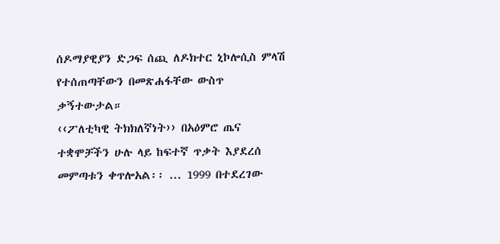ሰዶማያዊያን ድጋፍ ሰጪ ለዶክተር ኒኮሎሲስ ምላሽ የተሰጠጣቸውን በመጽሐፋቸው ውስጥ ቃኝተውታል።
‹‹ፖለቲካዊ ትክክለኛነት›› በአዕምሮ ጤና ተቋሞቻችን ሁሉ ላይ ከፍተኛ ጥቃት እያደረሰ መምጣቱን ቀጥሎአል፡፡ ... 1999 በተደረገው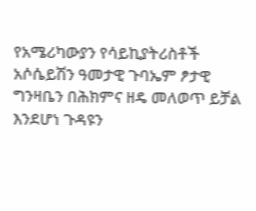የአሜሪካውያን የሳይኪያትሪስቶች አሶሴይሽን ዓመታዊ ጉባኤም ፆታዊ ግንዛቤን በሕክምና ዘዴ መለወጥ ይቻል እንደሆነ ጉዳዩን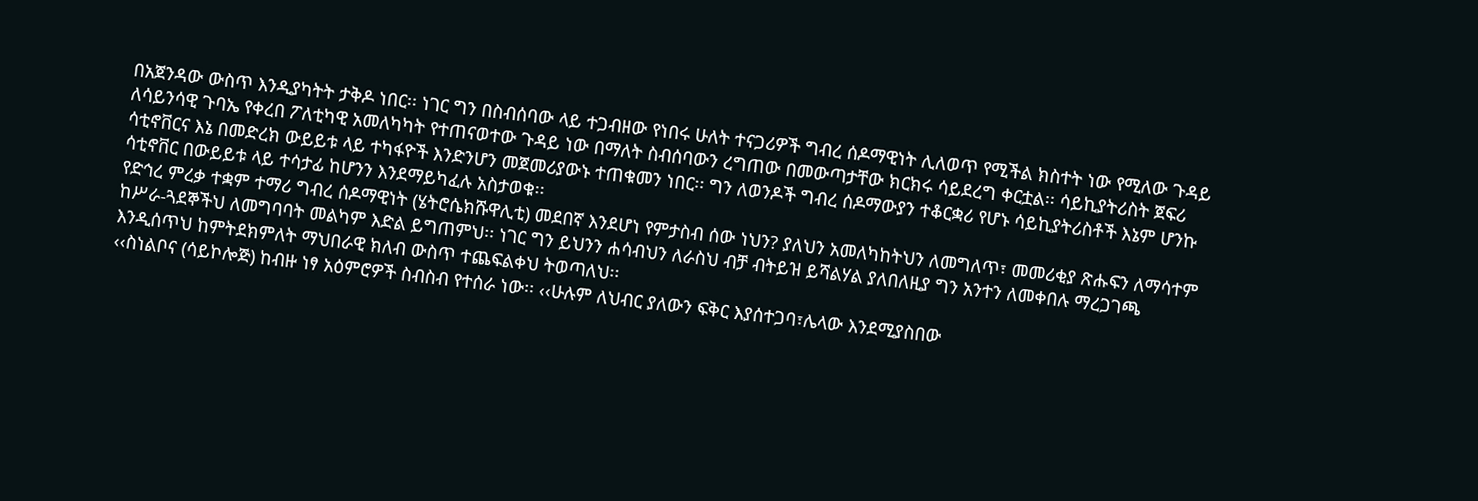በአጀንዳው ውስጥ እንዲያካትት ታቅዶ ነበር፡፡ ነገር ግን በስብሰባው ላይ ተጋብዘው የነበሩ ሁለት ተናጋሪዎች ግብረ ሰዶማዊነት ሊለወጥ የሚችል ክስተት ነው የሚለው ጉዳይ ለሳይንሳዊ ጉባኤ የቀረበ ፖለቲካዊ አመለካካት የተጠናወተው ጉዳይ ነው በማለት ስብሰባውን ረግጠው በመውጣታቸው ክርክሩ ሳይደረግ ቀርቷል፡፡ ሳይኪያትሪስት ጀፍሪ ሳቲኖቨርና እኔ በመድረክ ውይይቱ ላይ ተካፋዮች እንድንሆን መጀመሪያውኑ ተጠቁመን ነበር፡፡ ግን ለወንዶች ግብረ ሰዶማውያን ተቆርቋሪ የሆኑ ሳይኪያትሪስቶች እኔም ሆንኩ ሳቲኖቨር በውይይቱ ላይ ተሳታፊ ከሆንን እንደማይካፈሉ አስታወቁ፡፡
የድኅረ ምረቃ ተቋም ተማሪ ግብረ ሰዶማዊነት (ሄትሮሴክሹዋሊቲ) መደበኛ እንደሆነ የምታስብ ሰው ነህን? ያለህን አመለካከትህን ለመግለጥ፣ መመሪቂያ ጽሑፍን ለማሳተም ከሥራ-ጓደኞችህ ለመግባባት መልካም እድል ይግጠምህ፡፡ ነገር ግን ይህንን ሐሳብህን ለራስህ ብቻ ብትይዝ ይሻልሃል ያለበለዚያ ግን አንተን ለመቀበሉ ማረጋገጫ እንዲሰጥህ ከምትደክምለት ማህበራዊ ክለብ ውስጥ ተጨፍልቀህ ትወጣለህ፡፡
‹‹ስነልቦና (ሳይኮሎጅ) ከብዙ ነፃ አዕምሮዎች ስብስብ የተሰራ ነው፡፡ ‹‹ሁሉም ለህብር ያለውን ፍቅር እያሰተጋባ፣ሌላው እንደሚያስበው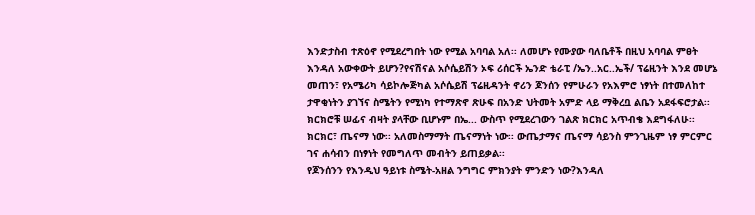እንድታስብ ተጽዕኖ የሚደረግበት ነው የሚል አባባል አለ፡፡ ለመሆኑ የሙያው ባለቤቶች በዚህ አባባል ምፀት እንዳለ አውቀውት ይሆን?የናሽናል አሶሴይሽን ኦፍ ሪሰርች ኤንድ ቴራፒ /ኤን..አር..ኤች/ ፕሬዚንት እንደ መሆኔ መጠን፣ የአሜሪካ ሳይኮሎጅካል አሶሴይሽ ፕሬዚዳንት ኖሪን ጆንሰን የምሁራን የአእምሮ ነፃነት በተመለከተ ታዋቂነትን ያገኘና ስሜትን የሚነካ የተማጽኖ ጽሁፍ በአንድ ህትመት አምድ ላይ ማቅረቧ ልቤን አደፋፍሮታል፡፡ ክርክሮቹ ሠፊና ብዛት ያላቸው ቢሆኑም በኤ... ውስጥ የሚደረገውን ገልጽ ክርክር አጥብቄ እደግፋለሁ፡፡ ክርክር፣ ጤናማ ነው፡፡ አለመስማማት ጤናማነት ነው፡፡ ውጤታማና ጤናማ ሳይንስ ምንጊዜም ነፃ ምርምር ገና ሐሳብን በነፃነት የመግለጥ መብትን ይጠይቃል፡፡
የጆንሰንን የእንዲህ ዓይነቱ ስሜት-አዘል ንግግር ምክንያት ምንድን ነው?እንዳለ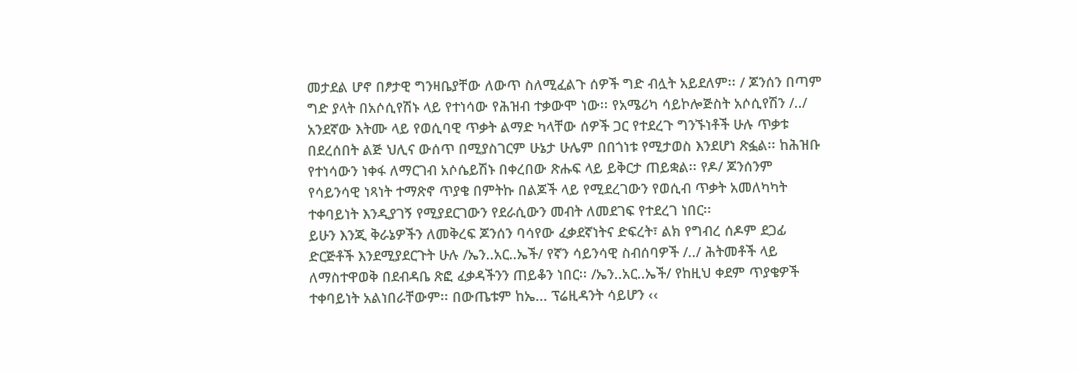መታደል ሆኖ በፆታዊ ግንዛቤያቸው ለውጥ ስለሚፈልጉ ሰዎች ግድ ብሏት አይደለም፡፡ / ጆንሰን በጣም ግድ ያላት በአሶሲየሽኑ ላይ የተነሳው የሕዝብ ተቃውሞ ነው፡፡ የአሜሪካ ሳይኮሎጅስት አሶሲየሽን /../ አንደኛው እትሙ ላይ የወሲባዊ ጥቃት ልማድ ካላቸው ሰዎች ጋር የተደረጉ ግንኙነቶች ሁሉ ጥቃቱ በደረሰበት ልጅ ህሊና ውሰጥ በሚያስገርም ሁኔታ ሁሌም በበጎነቱ የሚታወስ እንደሆነ ጽፏል፡፡ ከሕዝቡ የተነሳውን ነቀፋ ለማርገብ አሶሴይሽኑ በቀረበው ጽሑፍ ላይ ይቅርታ ጠይቋል፡፡ የዶ/ ጆንሰንም የሳይንሳዊ ነጻነት ተማጽኖ ጥያቄ በምትኩ በልጆች ላይ የሚደረገውን የወሲብ ጥቃት አመለካካት ተቀባይነት እንዲያገኝ የሚያደርገውን የደራሲውን መብት ለመደገፍ የተደረገ ነበር፡፡
ይሁን እንጂ ቅራኔዎችን ለመቅረፍ ጆንሰን ባሳየው ፈቃደኛነትና ድፍረት፣ ልክ የግብረ ሰዶም ደጋፊ ድርጅቶች እንደሚያደርጉት ሁሉ /ኤን..አር..ኤች/ የኛን ሳይንሳዊ ስብሰባዎች /../ ሕትመቶች ላይ ለማስተዋወቅ በደብዳቤ ጽፎ ፈቃዳችንን ጠይቆን ነበር፡፡ /ኤን..አር..ኤች/ የከዚህ ቀደም ጥያቄዎች ተቀባይነት አልነበራቸውም፡፡ በውጤቱም ከኤ... ፕሬዚዳንት ሳይሆን ‹‹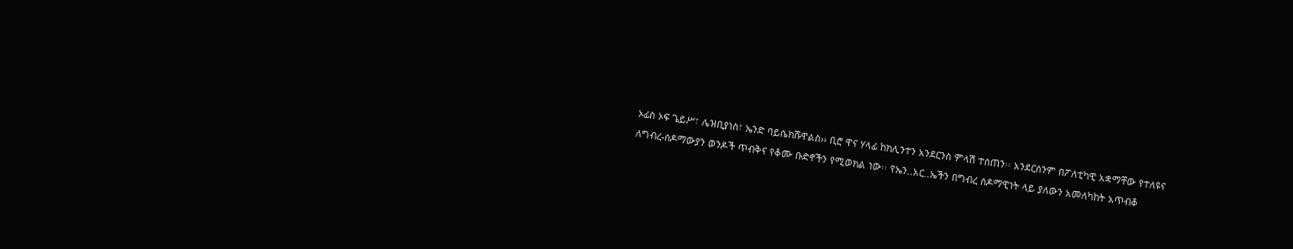ኦፊስ ኦፍ ጌይሥ፣ ሌዝቢያነስ፣ ኤንድ ባይሴክሹዋልስ›› ቢሮ ዋና ሃላፊ ከክሊንተን አንደርንስ ምላሽ ተሰጠን፡፡ አንደርሰንም በፖለቲካዊ አቋማቸው የተለዩና ለግብረ-ሰዶማውያን ወንዶች ጥብቅና የቆሙ ቡድኖችን የሚወክል ነው፡፡ የኤን..አር..ኤችን በግብረ ሰዶማዊነት ላይ ያለውን አመለካከት አጥብቆ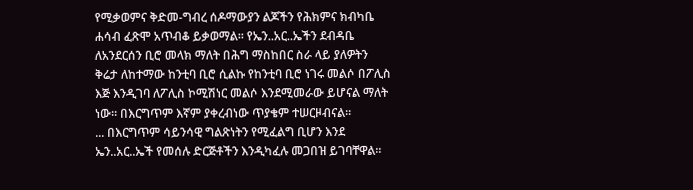የሚቃወምና ቅድመ-ግብረ ሰዶማውያን ልጆችን የሕክምና ክብካቤ ሐሳብ ፈጽሞ አጥብቆ ይቃወማል፡፡ የኤን..አር..ኤችን ደብዳቤ ለአንደርሰን ቢሮ መላክ ማለት በሕግ ማስከበር ስራ ላይ ያለዎትን ቅሬታ ለከተማው ከንቲባ ቢሮ ሲልኩ የከንቲባ ቢሮ ነገሩ መልሶ በፖሊስ እጅ እንዲገባ ለፖሊስ ኮሚሽነር መልሶ እንደሚመራው ይሆናል ማለት ነው፡፡ በእርግጥም እኛም ያቀረብነው ጥያቄም ተሠርዞብናል፡፡
... በእርግጥም ሳይንሳዊ ግልጽነትን የሚፈልግ ቢሆን እንደ ኤን..አር..ኤች የመሰሉ ድርጅቶችን እንዲካፈሉ መጋበዝ ይገባቸዋል፡፡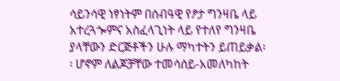ሳይንሳዊ ነፃነትም በሰብዓዊ የፆታ ግንዛቤ ላይ አተረጓጐምና አስፈላጊነት ላይ የተለየ ግንዛቤ ያላቸውን ድርጅቶችን ሁሉ ማካተትን ይጠይቃል፡፡ ሆኖም ለልጆቻቸው ተመሳሰይ-አመለካከት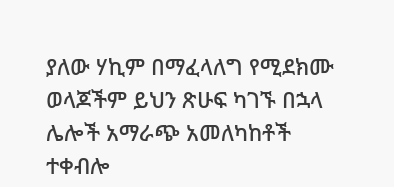ያለው ሃኪም በማፈላለግ የሚደክሙ ወላጆችም ይህን ጽሁፍ ካገኙ በኋላ ሌሎች አማራጭ አመለካከቶች ተቀብሎ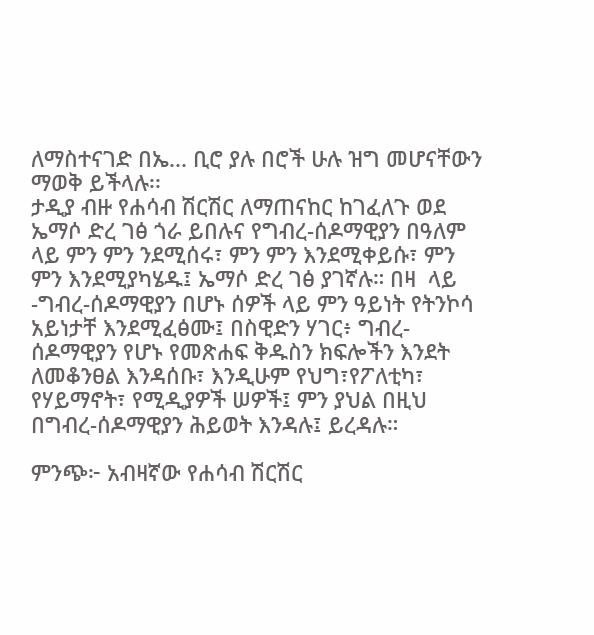ለማስተናገድ በኤ... ቢሮ ያሉ በሮች ሁሉ ዝግ መሆናቸውን ማወቅ ይችላሉ፡፡
ታዲያ ብዙ የሐሳብ ሽርሽር ለማጠናከር ከገፈለጉ ወደ ኤማሶ ድረ ገፅ ጎራ ይበሉና የግብረ-ሰዶማዊያን በዓለም ላይ ምን ምን ንደሚሰሩ፣ ምን ምን እንደሚቀይሱ፣ ምን ምን እንደሚያካሄዱ፤ ኤማሶ ድረ ገፅ ያገኛሉ። በዛ  ላይ -ግብረ-ሰዶማዊያን በሆኑ ሰዎች ላይ ምን ዓይነት የትንኮሳ አይነታቸ እንደሚፈፅሙ፤ በስዊድን ሃገር፥ ግብረ-ሰዶማዊያን የሆኑ የመጽሐፍ ቅዱስን ክፍሎችን እንደት ለመቆንፀል እንዳሰቡ፣ እንዲሁም የህግ፣የፖለቲካ፣ የሃይማኖት፣ የሚዲያዎች ሠዎች፤ ምን ያህል በዚህ በግብረ-ሰዶማዊያን ሕይወት እንዳሉ፤ ይረዳሉ።

ምንጭ፦ አብዛኛው የሐሳብ ሽርሽር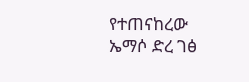የተጠናከረው ኤማሶ ድረ ገፅ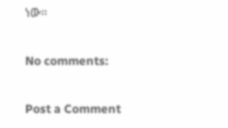ነው።

No comments:

Post a Comment